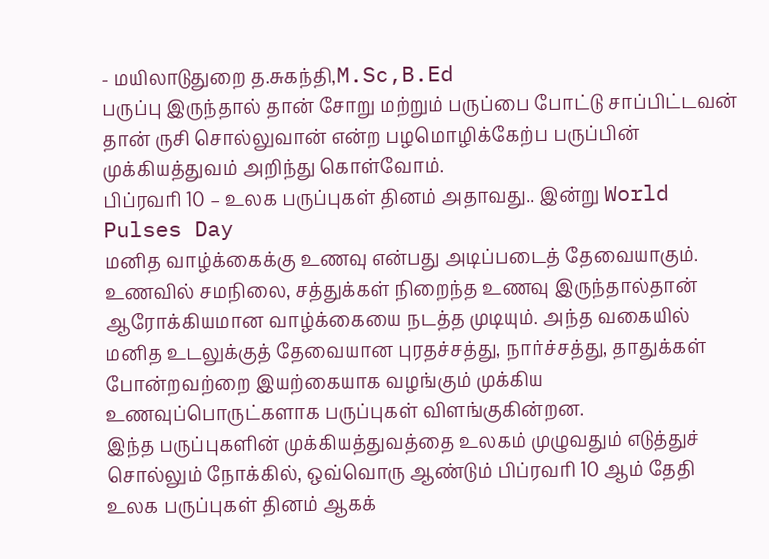- மயிலாடுதுறை த.சுகந்தி,M.Sc,B.Ed
பருப்பு இருந்தால் தான் சோறு மற்றும் பருப்பை போட்டு சாப்பிட்டவன் தான் ருசி சொல்லுவான் என்ற பழமொழிக்கேற்ப பருப்பின் முக்கியத்துவம் அறிந்து கொள்வோம்.
பிப்ரவரி 10 – உலக பருப்புகள் தினம் அதாவது.. இன்று World Pulses Day
மனித வாழ்க்கைக்கு உணவு என்பது அடிப்படைத் தேவையாகும். உணவில் சமநிலை, சத்துக்கள் நிறைந்த உணவு இருந்தால்தான் ஆரோக்கியமான வாழ்க்கையை நடத்த முடியும். அந்த வகையில் மனித உடலுக்குத் தேவையான புரதச்சத்து, நார்ச்சத்து, தாதுக்கள் போன்றவற்றை இயற்கையாக வழங்கும் முக்கிய உணவுப்பொருட்களாக பருப்புகள் விளங்குகின்றன.
இந்த பருப்புகளின் முக்கியத்துவத்தை உலகம் முழுவதும் எடுத்துச் சொல்லும் நோக்கில், ஒவ்வொரு ஆண்டும் பிப்ரவரி 10 ஆம் தேதி உலக பருப்புகள் தினம் ஆகக்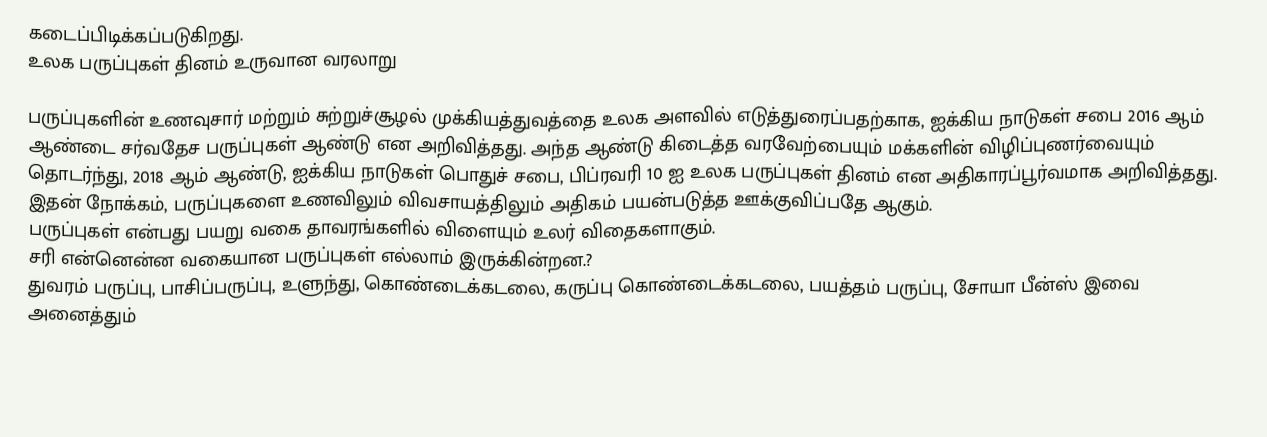கடைப்பிடிக்கப்படுகிறது.
உலக பருப்புகள் தினம் உருவான வரலாறு

பருப்புகளின் உணவுசார் மற்றும் சுற்றுச்சூழல் முக்கியத்துவத்தை உலக அளவில் எடுத்துரைப்பதற்காக, ஐக்கிய நாடுகள் சபை 2016 ஆம் ஆண்டை சர்வதேச பருப்புகள் ஆண்டு என அறிவித்தது. அந்த ஆண்டு கிடைத்த வரவேற்பையும் மக்களின் விழிப்புணர்வையும் தொடர்ந்து, 2018 ஆம் ஆண்டு, ஐக்கிய நாடுகள் பொதுச் சபை, பிப்ரவரி 10 ஐ உலக பருப்புகள் தினம் என அதிகாரப்பூர்வமாக அறிவித்தது.
இதன் நோக்கம், பருப்புகளை உணவிலும் விவசாயத்திலும் அதிகம் பயன்படுத்த ஊக்குவிப்பதே ஆகும்.
பருப்புகள் என்பது பயறு வகை தாவரங்களில் விளையும் உலர் விதைகளாகும்.
சரி என்னென்ன வகையான பருப்புகள் எல்லாம் இருக்கின்றன.?
துவரம் பருப்பு, பாசிப்பருப்பு, உளுந்து, கொண்டைக்கடலை, கருப்பு கொண்டைக்கடலை, பயத்தம் பருப்பு, சோயா பீன்ஸ் இவை அனைத்தும்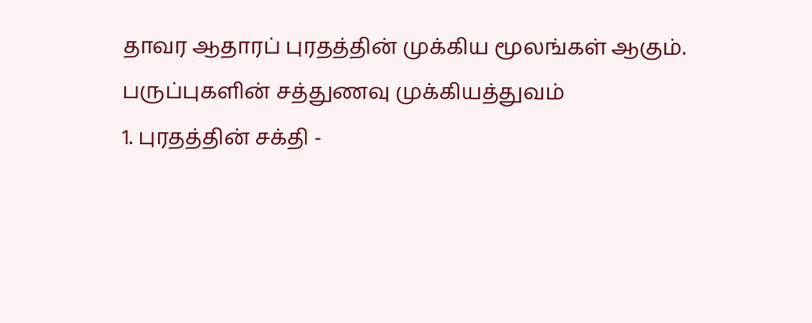தாவர ஆதாரப் புரதத்தின் முக்கிய மூலங்கள் ஆகும்.
பருப்புகளின் சத்துணவு முக்கியத்துவம்
1. புரதத்தின் சக்தி -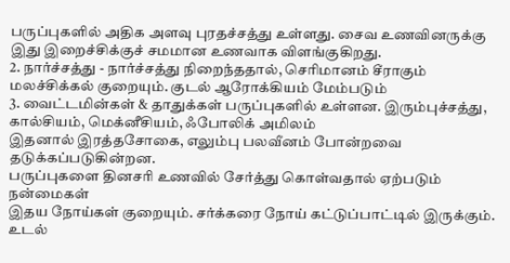பருப்புகளில் அதிக அளவு புரதச்சத்து உள்ளது. சைவ உணவினருக்கு இது இறைச்சிக்குச் சமமான உணவாக விளங்குகிறது.
2. நார்ச்சத்து - நார்ச்சத்து நிறைந்ததால், செரிமானம் சீராகும் மலச்சிக்கல் குறையும். குடல் ஆரோக்கியம் மேம்படும்
3. வைட்டமின்கள் & தாதுக்கள் பருப்புகளில் உள்ளன. இரும்புச்சத்து, கால்சியம், மெக்னீசியம், ஃபோலிக் அமிலம்
இதனால் இரத்தசோகை, எலும்பு பலவீனம் போன்றவை தடுக்கப்படுகின்றன.
பருப்புகளை தினசரி உணவில் சேர்த்து கொள்வதால் ஏற்படும் நன்மைகள்
இதய நோய்கள் குறையும். சர்க்கரை நோய் கட்டுப்பாட்டில் இருக்கும். உடல்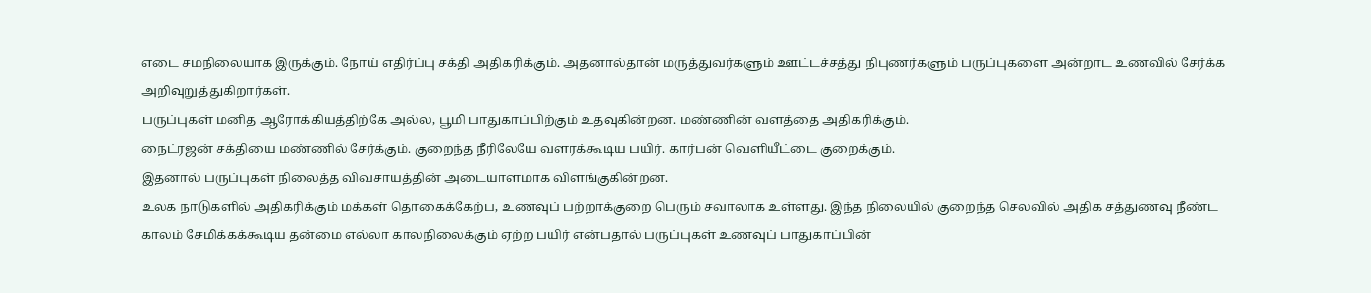எடை சமநிலையாக இருக்கும். நோய் எதிர்ப்பு சக்தி அதிகரிக்கும். அதனால்தான் மருத்துவர்களும் ஊட்டச்சத்து நிபுணர்களும் பருப்புகளை அன்றாட உணவில் சேர்க்க அறிவுறுத்துகிறார்கள்.
பருப்புகள் மனித ஆரோக்கியத்திற்கே அல்ல, பூமி பாதுகாப்பிற்கும் உதவுகின்றன. மண்ணின் வளத்தை அதிகரிக்கும்.
நைட்ரஜன் சக்தியை மண்ணில் சேர்க்கும். குறைந்த நீரிலேயே வளரக்கூடிய பயிர். கார்பன் வெளியீட்டை குறைக்கும்.
இதனால் பருப்புகள் நிலைத்த விவசாயத்தின் அடையாளமாக விளங்குகின்றன.
உலக நாடுகளில் அதிகரிக்கும் மக்கள் தொகைக்கேற்ப, உணவுப் பற்றாக்குறை பெரும் சவாலாக உள்ளது. இந்த நிலையில் குறைந்த செலவில் அதிக சத்துணவு நீண்ட காலம் சேமிக்கக்கூடிய தன்மை எல்லா காலநிலைக்கும் ஏற்ற பயிர் என்பதால் பருப்புகள் உணவுப் பாதுகாப்பின்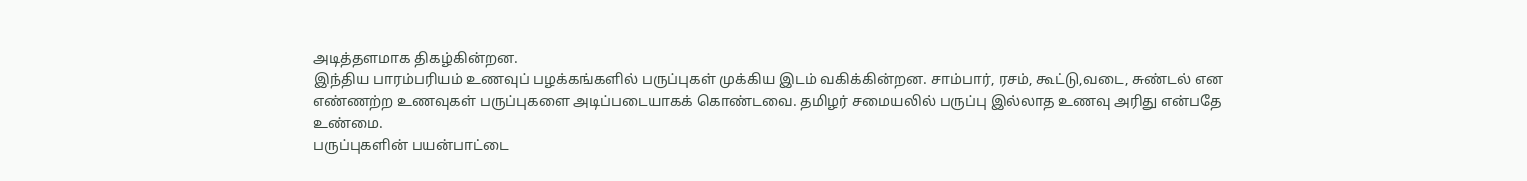அடித்தளமாக திகழ்கின்றன.
இந்திய பாரம்பரியம் உணவுப் பழக்கங்களில் பருப்புகள் முக்கிய இடம் வகிக்கின்றன. சாம்பார், ரசம், கூட்டு,வடை, சுண்டல் என எண்ணற்ற உணவுகள் பருப்புகளை அடிப்படையாகக் கொண்டவை. தமிழர் சமையலில் பருப்பு இல்லாத உணவு அரிது என்பதே உண்மை.
பருப்புகளின் பயன்பாட்டை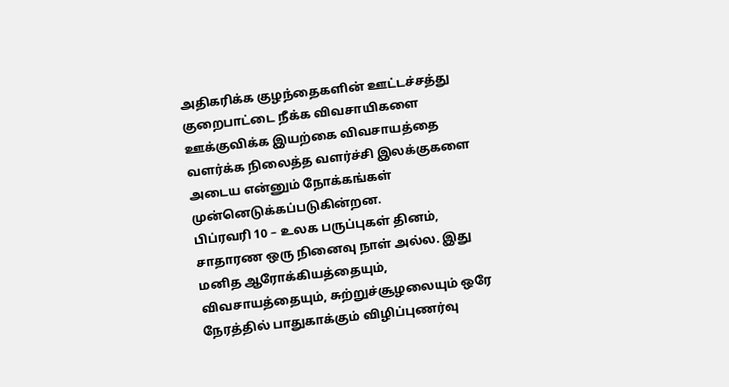அதிகரிக்க குழந்தைகளின் ஊட்டச்சத்து குறைபாட்டை நீக்க விவசாயிகளை ஊக்குவிக்க இயற்கை விவசாயத்தை வளர்க்க நிலைத்த வளர்ச்சி இலக்குகளை அடைய என்னும் நோக்கங்கள் முன்னெடுக்கப்படுகின்றன.
பிப்ரவரி 10 – உலக பருப்புகள் தினம், சாதாரண ஒரு நினைவு நாள் அல்ல. இது மனித ஆரோக்கியத்தையும், விவசாயத்தையும், சுற்றுச்சூழலையும் ஒரே நேரத்தில் பாதுகாக்கும் விழிப்புணர்வு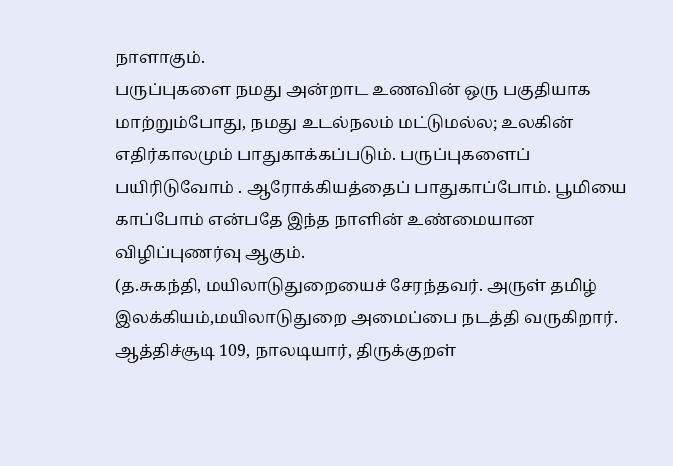நாளாகும்.
பருப்புகளை நமது அன்றாட உணவின் ஒரு பகுதியாக மாற்றும்போது, நமது உடல்நலம் மட்டுமல்ல; உலகின் எதிர்காலமும் பாதுகாக்கப்படும். பருப்புகளைப் பயிரிடுவோம் . ஆரோக்கியத்தைப் பாதுகாப்போம். பூமியை காப்போம் என்பதே இந்த நாளின் உண்மையான விழிப்புணர்வு ஆகும்.
(த.சுகந்தி, மயிலாடுதுறையைச் சேரந்தவர். அருள் தமிழ் இலக்கியம்,மயிலாடுதுறை அமைப்பை நடத்தி வருகிறார். ஆத்திச்சூடி 109, நாலடியார், திருக்குறள்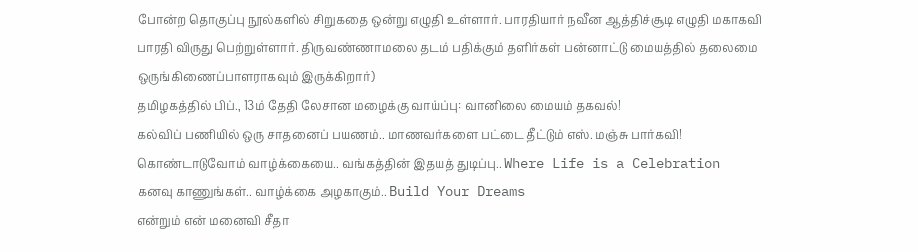போன்ற தொகுப்பு நூல்களில் சிறுகதை ஒன்று எழுதி உள்ளார். பாரதியார் நவீன ஆத்திச்சூடி எழுதி மகாகவி பாரதி விருது பெற்றுள்ளார். திருவண்ணாமலை தடம் பதிக்கும் தளிர்கள் பன்னாட்டு மையத்தில் தலைமை ஒருங்கிணைப்பாளராகவும் இருக்கிறார்)
தமிழகத்தில் பிப்., 13ம் தேதி லேசான மழைக்கு வாய்ப்பு: வானிலை மையம் தகவல்!
கல்விப் பணியில் ஒரு சாதனைப் பயணம்.. மாணவர்களை பட்டை தீட்டும் எஸ். மஞ்சு பார்கவி!
கொண்டாடுவோம் வாழ்க்கையை.. வங்கத்தின் இதயத் துடிப்பு.. Where Life is a Celebration
கனவு காணுங்கள்.. வாழ்க்கை அழகாகும்.. Build Your Dreams
என்றும் என் மனைவி சீதா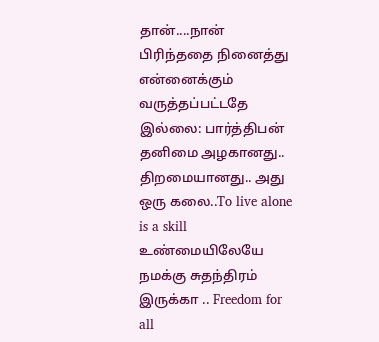தான்....நான் பிரிந்ததை நினைத்து என்னைக்கும் வருத்தப்பட்டதே இல்லை: பார்த்திபன்
தனிமை அழகானது.. திறமையானது.. அது ஒரு கலை..To live alone is a skill
உண்மையிலேயே நமக்கு சுதந்திரம் இருக்கா .. Freedom for all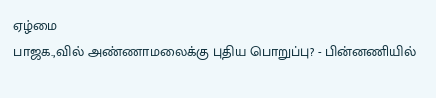ஏழ்மை
பாஜக.,வில் அண்ணாமலைக்கு புதிய பொறுப்பு? - பின்னணியில்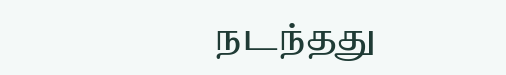நடந்தது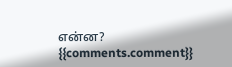என்ன?
{{comments.comment}}